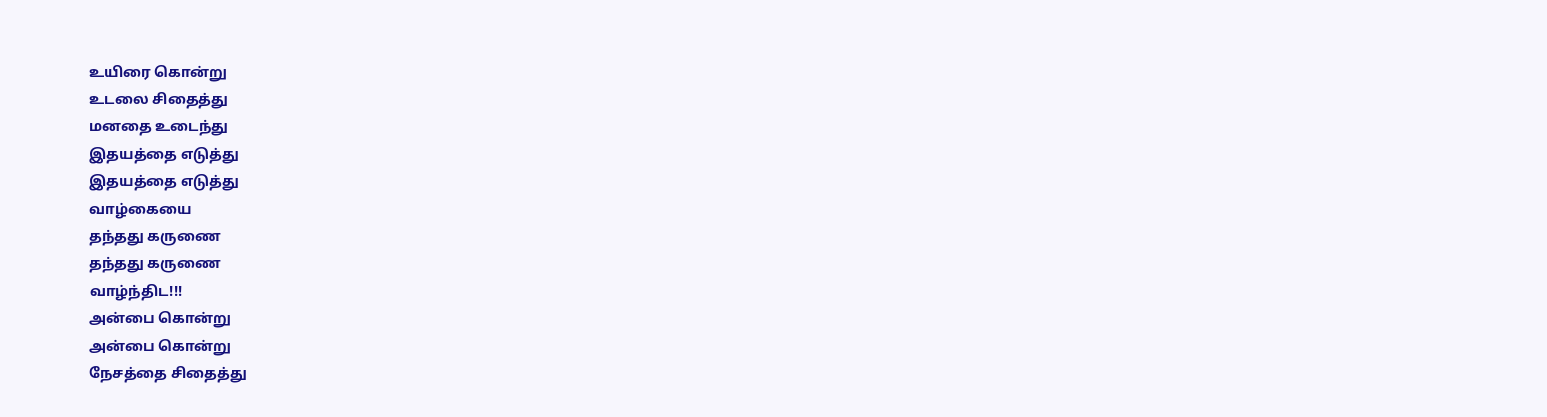உயிரை கொன்று
உடலை சிதைத்து
மனதை உடைந்து
இதயத்தை எடுத்து
இதயத்தை எடுத்து
வாழ்கையை
தந்தது கருணை
தந்தது கருணை
வாழ்ந்திட!!!
அன்பை கொன்று
அன்பை கொன்று
நேசத்தை சிதைத்து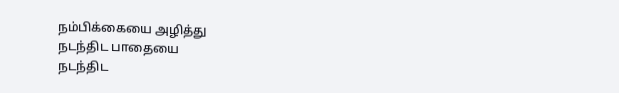நம்பிக்கையை அழித்து
நடந்திட பாதையை
நடந்திட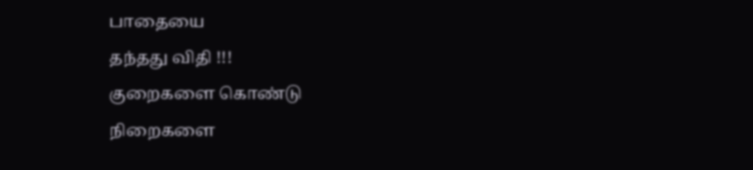பாதையை
தந்தது விதி !!!
குறைகளை கொண்டு
நிறைகளை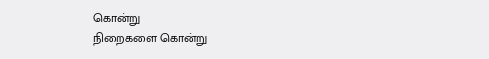கொன்று
நிறைகளை கொன்று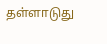தள்ளாடுது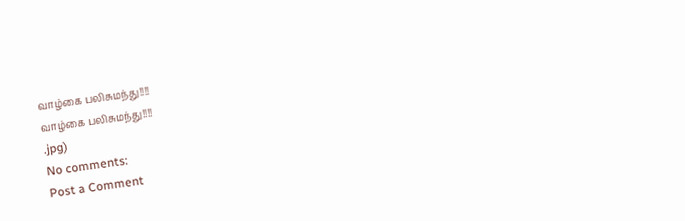வாழ்கை பலிசுமந்து!!!!
வாழ்கை பலிசுமந்து!!!!
.jpg)
No comments:
Post a Comment